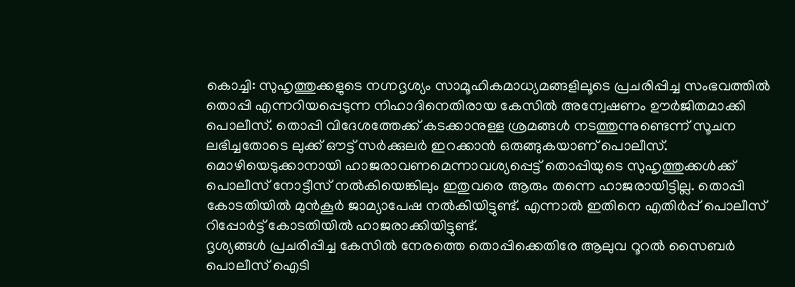കൊച്ചി: സുഹൃത്തുക്കളുടെ നഗ്നദൃശ്യം സാമൂഹികമാധ്യമങ്ങളിലൂടെ പ്രചരിപ്പിച്ച സംഭവത്തിൽ തൊപ്പി എന്നറിയപ്പെടുന്ന നിഹാദിനെതിരായ കേസിൽ അന്വേഷണം ഊർജിതമാക്കി പൊലീസ്. തൊപ്പി വിദേശത്തേക്ക് കടക്കാനുള്ള ശ്രമങ്ങൾ നടത്തുന്നുണ്ടെന്ന് സൂചന ലഭിച്ചതോടെ ലുക്ക് ഔട്ട് സർക്കുലർ ഇറക്കാൻ ഒരുങ്ങുകയാണ് പൊലീസ്.
മൊഴിയെടുക്കാനായി ഹാജരാവണമെന്നാവശ്യപ്പെട്ട് തൊപ്പിയുടെ സുഹൃത്തുക്കൾക്ക് പൊലീസ് നോട്ടീസ് നൽകിയെങ്കിലും ഇതുവരെ ആരും തന്നെ ഹാജരായിട്ടില്ല. തൊപ്പി കോടതിയിൽ മുൻകൂർ ജാമ്യാപേഷ നൽകിയിട്ടുണ്ട്. എന്നാൽ ഇതിനെ എതിർപ്പ് പൊലീസ് റിപ്പോർട്ട് കോടതിയിൽ ഹാജരാക്കിയിട്ടുണ്ട്.
ദൃശ്യങ്ങൾ പ്രചരിപ്പിച്ച കേസിൽ നേരത്തെ തൊപ്പിക്കെതിരേ ആലുവ റൂറൽ സൈബർ പൊലീസ് ഐടി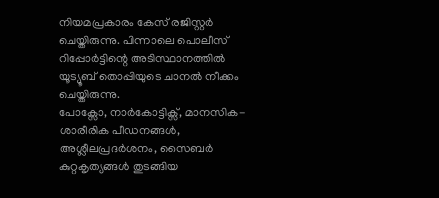നിയമപ്രകാരം കേസ് രജിസ്റ്റർ ചെയ്തിരുന്നു. പിന്നാലെ പൊലീസ് റിപ്പോർട്ടിന്റെ അടിസ്ഥാനത്തിൽ യൂട്യൂബ് തൊപ്പിയുടെ ചാനൽ നീക്കം ചെയ്തിരുന്നു.
പോക്സോ, നാർകോട്ടിക്സ്, മാനസിക-ശാരീരിക പീഡനങ്ങൾ, അശ്ലീലപ്രദർശനം, സൈബർ കുറ്റകൃത്യങ്ങൾ തുടങ്ങിയ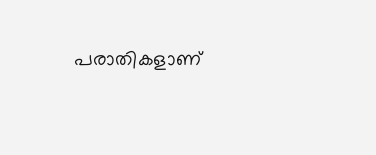പരാതികളാണ്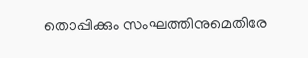തൊപ്പിക്കും സംഘത്തിനുമെതിരേ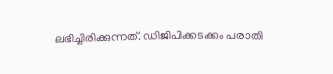ലഭിച്ചിരിക്കുന്നത്. ഡിജിപിക്കടക്കം പരാതി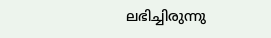ലഭിച്ചിരുന്നു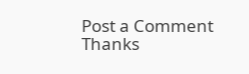Post a Comment
Thanks